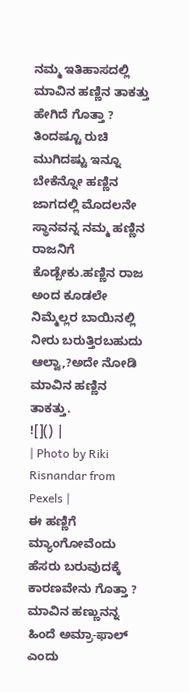ನಮ್ಮ ಇತಿಹಾಸದಲ್ಲಿ ಮಾವಿನ ಹಣ್ಣಿನ ತಾಕತ್ತು ಹೇಗಿದೆ ಗೊತ್ತಾ ?
ತಿಂದಷ್ಟೂ ರುಚಿ ಮುಗಿದಷ್ಟು ಇನ್ನೂ ಬೇಕೆನ್ನೋ ಹಣ್ಣಿನ ಜಾಗದಲ್ಲಿ ಮೊದಲನೇ ಸ್ಥಾನವನ್ನ ನಮ್ಮ ಹಣ್ಣಿನ ರಾಜನಿಗೆ ಕೊಡ್ಬೇಕು.ಹಣ್ಣಿನ ರಾಜ ಅಂದ ಕೂಡಲೇ ನಿಮ್ಮೆಲ್ಲರ ಬಾಯಿನಲ್ಲಿ ನೀರು ಬರುತ್ತಿರಬಹುದು ಆಲ್ವಾ,?ಅದೇ ನೋಡಿ ಮಾವಿನ ಹಣ್ಣಿನ ತಾಕತ್ತು.
![]() |
| Photo by Riki Risnandar from Pexels |
ಈ ಹಣ್ಣಿಗೆ ಮ್ಯಾಂಗೋವೆಂದು ಹೆಸರು ಬರುವುದಕ್ಕೆ ಕಾರಣವೇನು ಗೊತ್ತಾ ?
ಮಾವಿನ ಹಣ್ಣುನನ್ನ ಹಿಂದೆ ಅಮ್ರಾ-ಫಾಲ್ ಎಂದು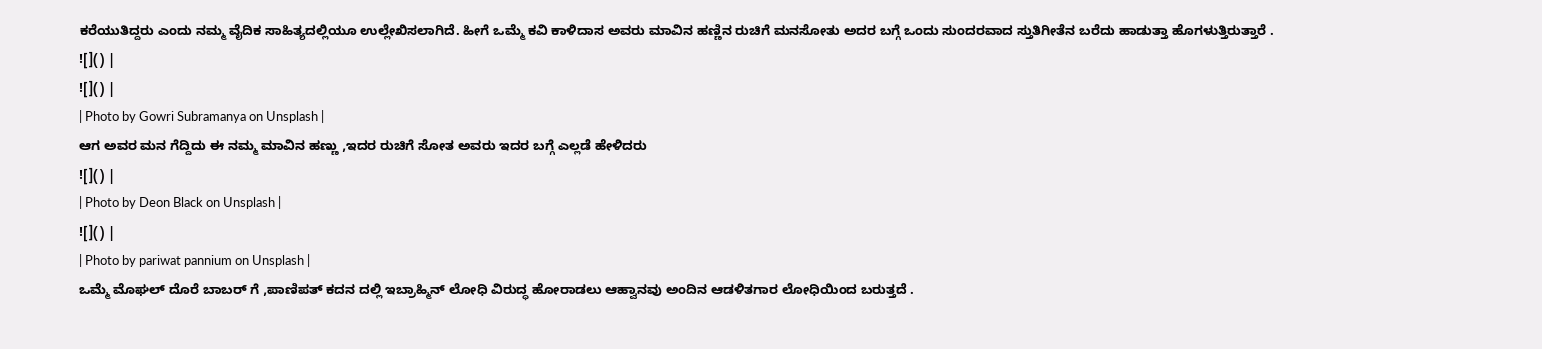ಕರೆಯುತಿದ್ದರು ಎಂದು ನಮ್ಮ ವೈದಿಕ ಸಾಹಿತ್ಯದಲ್ಲಿಯೂ ಉಲ್ಲೇಖಿಸಲಾಗಿದೆ. ಹೀಗೆ ಒಮ್ಮೆ ಕವಿ ಕಾಳಿದಾಸ ಅವರು ಮಾವಿನ ಹಣ್ಣಿನ ರುಚಿಗೆ ಮನಸೋತು ಅದರ ಬಗ್ಗೆ ಒಂದು ಸುಂದರವಾದ ಸ್ತುತಿಗೀತೆನ ಬರೆದು ಹಾಡುತ್ತಾ ಹೊಗಳುತ್ತಿರುತ್ತಾರೆ .
![]() |
![]() |
| Photo by Gowri Subramanya on Unsplash |
ಆಗ ಅವರ ಮನ ಗೆದ್ದಿದು ಈ ನಮ್ಮ ಮಾವಿನ ಹಣ್ಣು ,ಇದರ ರುಚಿಗೆ ಸೋತ ಅವರು ಇದರ ಬಗ್ಗೆ ಎಲ್ಲಡೆ ಹೇಳಿದರು
![]() |
| Photo by Deon Black on Unsplash |
![]() |
| Photo by pariwat pannium on Unsplash |
ಒಮ್ಮೆ ಮೊಘಲ್ ದೊರೆ ಬಾಬರ್ ಗೆ ,ಪಾಣಿಪತ್ ಕದನ ದಲ್ಲಿ ಇಬ್ರಾಹ್ಮಿನ್ ಲೋಧಿ ವಿರುದ್ಧ ಹೋರಾಡಲು ಆಹ್ವಾನವು ಅಂದಿನ ಆಡಳಿತಗಾರ ಲೋಧಿಯಿಂದ ಬರುತ್ತದೆ .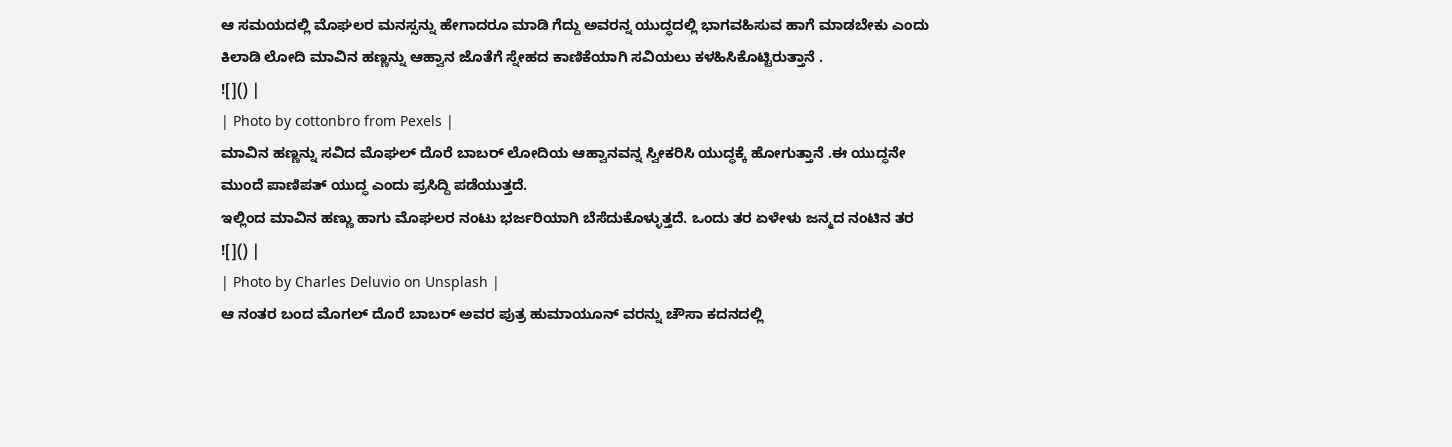ಆ ಸಮಯದಲ್ಲಿ ಮೊಘಲರ ಮನಸ್ಸನ್ನು ಹೇಗಾದರೂ ಮಾಡಿ ಗೆದ್ದು ಅವರನ್ನ ಯುದ್ಧದಲ್ಲಿ ಭಾಗವಹಿಸುವ ಹಾಗೆ ಮಾಡಬೇಕು ಎಂದು ಕಿಲಾಡಿ ಲೋದಿ ಮಾವಿನ ಹಣ್ಣನ್ನು ಆಹ್ವಾನ ಜೊತೆಗೆ ಸ್ನೇಹದ ಕಾಣಿಕೆಯಾಗಿ ಸವಿಯಲು ಕಳಹಿಸಿಕೊಟ್ಟಿರುತ್ತಾನೆ .
![]() |
| Photo by cottonbro from Pexels |
ಮಾವಿನ ಹಣ್ಣನ್ನು ಸವಿದ ಮೊಘಲ್ ದೊರೆ ಬಾಬರ್ ಲೋದಿಯ ಆಹ್ವಾನವನ್ನ ಸ್ವೀಕರಿಸಿ ಯುದ್ಧಕ್ಕೆ ಹೋಗುತ್ತಾನೆ .ಈ ಯುದ್ಧನೇ ಮುಂದೆ ಪಾಣಿಪತ್ ಯುದ್ಧ ಎಂದು ಪ್ರಸಿದ್ದಿ ಪಡೆಯುತ್ತದೆ.
ಇಲ್ಲಿಂದ ಮಾವಿನ ಹಣ್ಣು ಹಾಗು ಮೊಘಲರ ನಂಟು ಭರ್ಜರಿಯಾಗಿ ಬೆಸೆದುಕೊಳ್ಳುತ್ತದೆ. ಒಂದು ತರ ಏಳೇಳು ಜನ್ಮದ ನಂಟಿನ ತರ
![]() |
| Photo by Charles Deluvio on Unsplash |
ಆ ನಂತರ ಬಂದ ಮೊಗಲ್ ದೊರೆ ಬಾಬರ್ ಅವರ ಪುತ್ರ ಹುಮಾಯೂನ್ ವರನ್ನು ಚೌಸಾ ಕದನದಲ್ಲಿ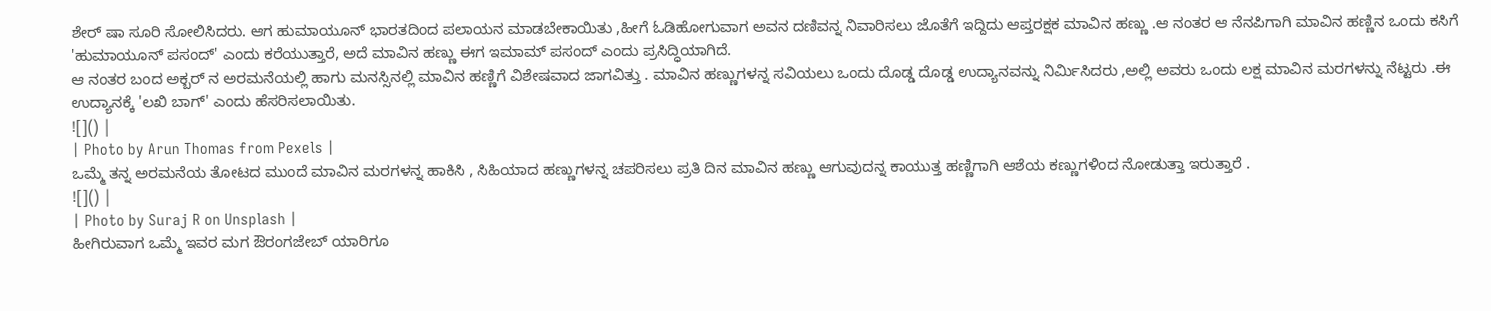ಶೇರ್ ಷಾ ಸೂರಿ ಸೋಲಿಸಿದರು. ಆಗ ಹುಮಾಯೂನ್ ಭಾರತದಿಂದ ಪಲಾಯನ ಮಾಡಬೇಕಾಯಿತು ,ಹೀಗೆ ಓಡಿಹೋಗುವಾಗ ಅವನ ದಣಿವನ್ನ ನಿವಾರಿಸಲು ಜೊತೆಗೆ ಇದ್ದಿದು ಆಪ್ತರಕ್ಷಕ ಮಾವಿನ ಹಣ್ಣು .ಆ ನಂತರ ಆ ನೆನಪಿಗಾಗಿ ಮಾವಿನ ಹಣ್ಣಿನ ಒಂದು ಕಸಿಗೆ 'ಹುಮಾಯೂನ್ ಪಸಂದ್' ಎಂದು ಕರೆಯುತ್ತಾರೆ, ಅದೆ ಮಾವಿನ ಹಣ್ಣು ಈಗ ಇಮಾಮ್ ಪಸಂದ್ ಎಂದು ಪ್ರಸಿದ್ಧಿಯಾಗಿದೆ.
ಆ ನಂತರ ಬಂದ ಅಕ್ಬರ್ ನ ಅರಮನೆಯಲ್ಲಿ ಹಾಗು ಮನಸ್ಸಿನಲ್ಲಿ ಮಾವಿನ ಹಣ್ಣಿಗೆ ವಿಶೇಷವಾದ ಜಾಗವಿತ್ತು . ಮಾವಿನ ಹಣ್ಣುಗಳನ್ನ ಸವಿಯಲು ಒಂದು ದೊಡ್ಡ ದೊಡ್ಡ ಉದ್ಯಾನವನ್ನು ನಿರ್ಮಿಸಿದರು ,ಅಲ್ಲಿ ಅವರು ಒಂದು ಲಕ್ಷ ಮಾವಿನ ಮರಗಳನ್ನು ನೆಟ್ಟರು .ಈ ಉದ್ಯಾನಕ್ಕೆ 'ಲಖಿ ಬಾಗ್' ಎಂದು ಹೆಸರಿಸಲಾಯಿತು.
![]() |
| Photo by Arun Thomas from Pexels |
ಒಮ್ಮೆ ತನ್ನ ಅರಮನೆಯ ತೋಟದ ಮುಂದೆ ಮಾವಿನ ಮರಗಳನ್ನ ಹಾಕಿಸಿ , ಸಿಹಿಯಾದ ಹಣ್ಣುಗಳನ್ನ ಚಪರಿಸಲು ಪ್ರತಿ ದಿನ ಮಾವಿನ ಹಣ್ಣು ಆಗುವುದನ್ನ ಕಾಯುತ್ತ ಹಣ್ಣಿಗಾಗಿ ಆಶೆಯ ಕಣ್ಣುಗಳಿಂದ ನೋಡುತ್ತಾ ಇರುತ್ತಾರೆ .
![]() |
| Photo by Suraj R on Unsplash |
ಹೀಗಿರುವಾಗ ಒಮ್ಮೆ ಇವರ ಮಗ ಔರಂಗಜೇಬ್ ಯಾರಿಗೂ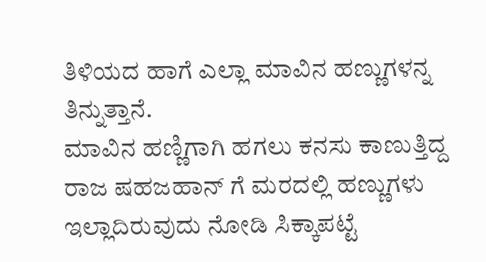ತಿಳಿಯದ ಹಾಗೆ ಎಲ್ಲಾ ಮಾವಿನ ಹಣ್ಣುಗಳನ್ನ ತಿನ್ನುತ್ತಾನೆ.
ಮಾವಿನ ಹಣ್ಣಿಗಾಗಿ ಹಗಲು ಕನಸು ಕಾಣುತ್ತಿದ್ದ ರಾಜ ಷಹಜಹಾನ್ ಗೆ ಮರದಲ್ಲಿ ಹಣ್ಣುಗಳು ಇಲ್ಲಾದಿರುವುದು ನೋಡಿ ಸಿಕ್ಕಾಪಟ್ಟೆ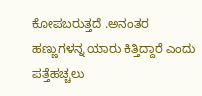ಕೋಪಬರುತ್ತದೆ .ಅನಂತರ ಹಣ್ಣುಗಳನ್ನ ಯಾರು ಕಿತ್ತಿದ್ದಾರೆ ಎಂದು ಪತ್ತೆಹಚ್ಚಲು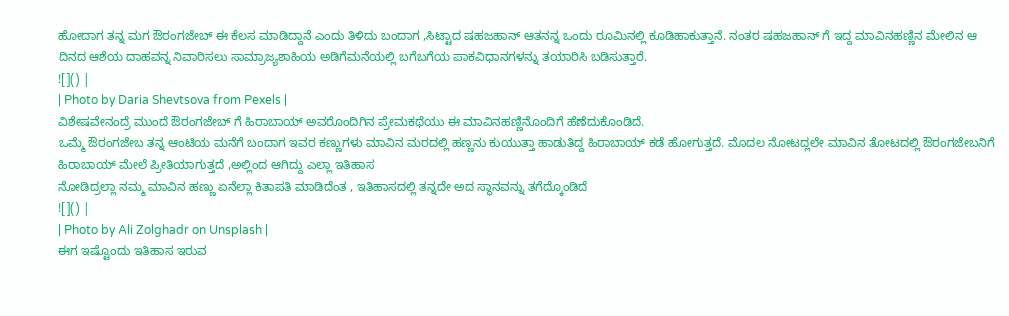ಹೋದಾಗ ತನ್ನ ಮಗ ಔರಂಗಜೇಬ್ ಈ ಕೆಲಸ ಮಾಡಿದ್ದಾನೆ ಎಂದು ತಿಳಿದು ಬಂದಾಗ ,ಸಿಟ್ಟಾದ ಷಹಜಹಾನ್ ಆತನನ್ನ ಒಂದು ರೂಮಿನಲ್ಲಿ ಕೂಡಿಹಾಕುತ್ತಾನೆ. ನಂತರ ಷಹಜಹಾನ್ ಗೆ ಇದ್ದ ಮಾವಿನಹಣ್ಣಿನ ಮೇಲಿನ ಆ ದಿನದ ಆಶೆಯ ದಾಹವನ್ನ ನಿವಾರಿಸಲು ಸಾಮ್ರಾಜ್ಯಶಾಹಿಯ ಅಡಿಗೆಮನೆಯಲ್ಲಿ ಬಗೆಬಗೆಯ ಪಾಕವಿಧಾನಗಳನ್ನು ತಯಾರಿಸಿ ಬಡಿಸುತ್ತಾರೆ.
![]() |
| Photo by Daria Shevtsova from Pexels |
ವಿಶೇಷವೇನಂದ್ರೆ ಮುಂದೆ ಔರಂಗಜೇಬ್ ಗೆ ಹಿರಾಬಾಯ್ ಅವರೊಂದಿಗಿನ ಪ್ರೇಮಕಥೆಯು ಈ ಮಾವಿನಹಣ್ಣಿನೊಂದಿಗೆ ಹೆಣೆದುಕೊಂಡಿದೆ.
ಒಮ್ಮೆ ಔರಂಗಜೇಬ ತನ್ನ ಆಂಟಿಯ ಮನೆಗೆ ಬಂದಾಗ ಇವರ ಕಣ್ಣುಗಳು ಮಾವಿನ ಮರದಲ್ಲಿ ಹಣ್ಣನು ಕುಯುತ್ತಾ ಹಾಡುತಿದ್ದ ಹಿರಾಬಾಯ್ ಕಡೆ ಹೋಗುತ್ತದೆ. ಮೊದಲ ನೋಟದ್ಲಲೇ ಮಾವಿನ ತೋಟದಲ್ಲಿ ಔರಂಗಜೇಬನಿಗೆ ಹಿರಾಬಾಯ್ ಮೇಲೆ ಪ್ರೀತಿಯಾಗುತ್ತದೆ ,ಅಲ್ಲಿಂದ ಆಗಿದ್ದು ಎಲ್ಲಾ ಇತಿಹಾಸ
ನೋಡಿದ್ರಲ್ಲಾ ನಮ್ಮ ಮಾವಿನ ಹಣ್ಣು ಏನೆಲ್ಲಾ ಕಿತಾಪತಿ ಮಾಡಿದೆಂತ , ಇತಿಹಾಸದಲ್ಲಿ ತನ್ನದೇ ಅದ ಸ್ಥಾನವನ್ನು ತಗೆದ್ಕೊಂಡಿದೆ
![]() |
| Photo by Ali Zolghadr on Unsplash |
ಈಗ ಇಷ್ಟೊಂದು ಇತಿಹಾಸ ಇರುವ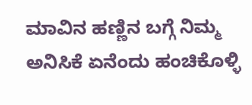ಮಾವಿನ ಹಣ್ಣಿನ ಬಗ್ಗೆ ನಿಮ್ಮ ಅನಿಸಿಕೆ ಏನೆಂದು ಹಂಚಿಕೊಳ್ಳಿ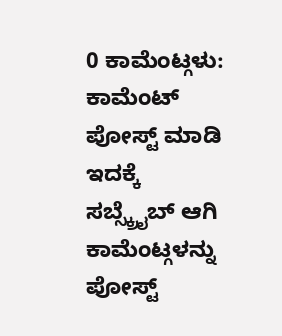0 ಕಾಮೆಂಟ್ಗಳು:
ಕಾಮೆಂಟ್ ಪೋಸ್ಟ್ ಮಾಡಿ
ಇದಕ್ಕೆ ಸಬ್ಸ್ಕ್ರೈಬ್ ಆಗಿ ಕಾಮೆಂಟ್ಗಳನ್ನು ಪೋಸ್ಟ್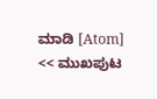ಮಾಡಿ [Atom]
<< ಮುಖಪುಟ